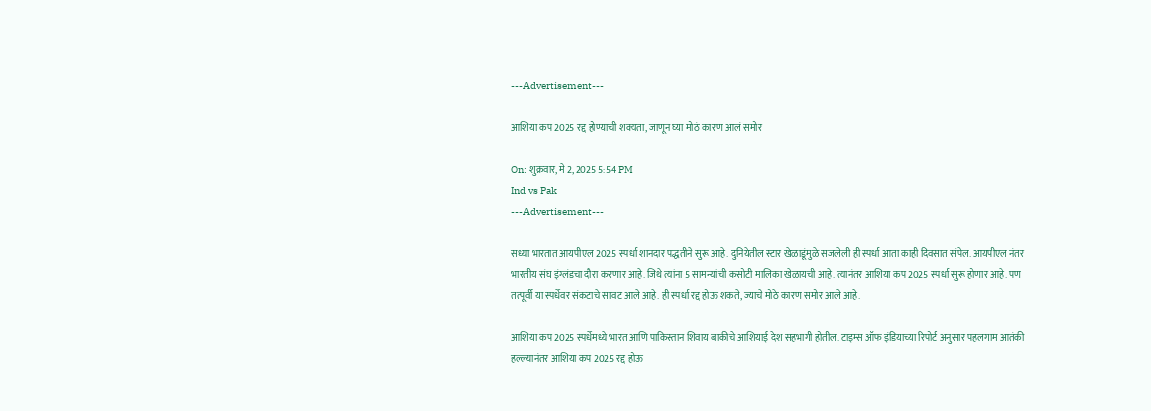---Advertisement---

आशिया कप 2025 रद्द होण्याची शक्यता, जाणून घ्या मोठं कारण आलं समोर

On: शुक्रवार, मे 2, 2025 5:54 PM
Ind vs Pak
---Advertisement---

सध्या भारतात आयपीएल 2025 स्पर्धा शानदार पद्धतीने सुरू आहे. दुनियेतील स्टार खेळाडूंमुळे सजलेली ही स्पर्धा आता काही दिवसात संपेल. आयपीएल नंतर भारतीय संघ इंग्लंडचा दौरा करणार आहे. जिथे त्यांना 5 सामन्यांची कसोटी मालिका खेळायची आहे. त्यानंतर आशिया कप 2025 स्पर्धा सुरू होणार आहे. पण तत्पूर्वी या स्पर्धेवर संकटाचे सावट आले आहे. ही स्पर्धा रद्द होऊ शकते, ज्याचे मोठे कारण समोर आले आहे.

आशिया कप 2025 स्पर्धेमध्ये भारत आणि पाकिस्तान शिवाय बाकीचे आशियाई देश सहभागी होतील. टाइम्स ऑफ इंडियाच्या रिपोर्ट अनुसार पहलगाम आतंकी हल्ल्यानंतर आशिया कप 2025 रद्द होऊ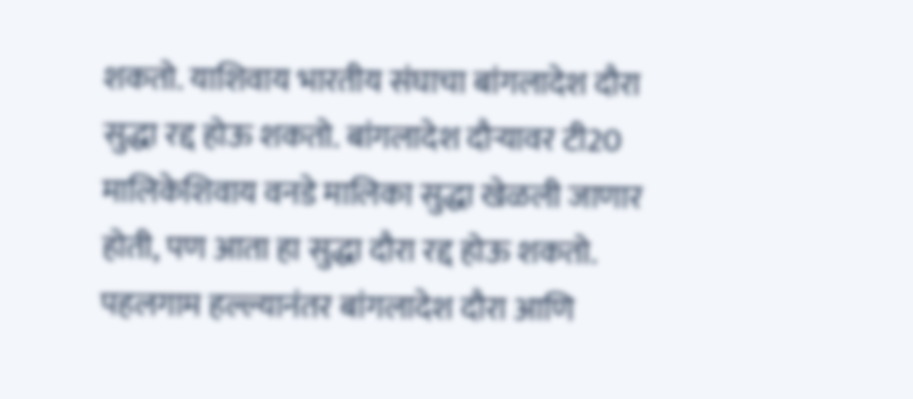शकतो. याशिवाय भारतीय संघाचा बांगलादेश दौरा सुद्धा रद्द होऊ शकतो. बांगलादेश दौऱ्यावर टी20 मालिकेशिवाय वनडे मालिका सुद्धा खेळली जाणार होती, पण आता हा सुद्धा दौरा रद्द होऊ शकतो. पहलगाम हल्ल्यानंतर बांगलादेश दौरा आणि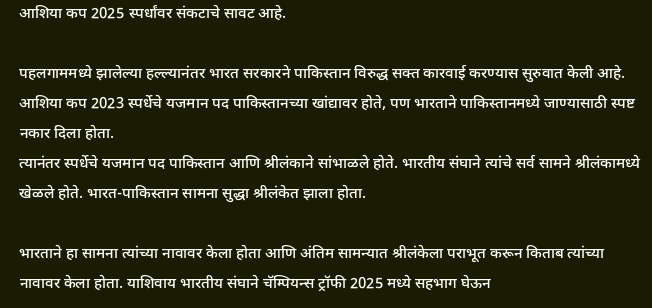आशिया कप 2025 स्पर्धांवर संकटाचे सावट आहे.

पहलगाममध्ये झालेल्या हल्ल्यानंतर भारत सरकारने पाकिस्तान विरुद्ध सक्त कारवाई करण्यास सुरुवात केली आहे. आशिया कप 2023 स्पर्धेचे यजमान पद पाकिस्तानच्या खांद्यावर होते, पण भारताने पाकिस्तानमध्ये जाण्यासाठी स्पष्ट नकार दिला होता.
त्यानंतर स्पर्धेचे यजमान पद पाकिस्तान आणि श्रीलंकाने सांभाळले होते. भारतीय संघाने त्यांचे सर्व सामने श्रीलंकामध्ये खेळले होते. भारत-पाकिस्तान सामना सुद्धा श्रीलंकेत झाला होता.

भारताने हा सामना त्यांच्या नावावर केला होता आणि अंतिम सामन्यात श्रीलंकेला पराभूत करून किताब त्यांच्या नावावर केला होता. याशिवाय भारतीय संघाने चॅम्पियन्स ट्रॉफी 2025 मध्ये सहभाग घेऊन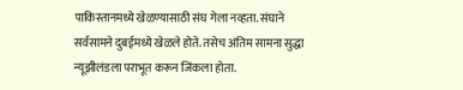पाकिस्तानमध्ये खेळण्यासाठी संघ गेला नव्हता. संघाने सर्वसामने दुबईमध्ये खेळले होते. तसेच अंतिम सामना सुद्धा न्यूझीलंडला पराभूत करून जिंकला होता.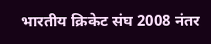भारतीय क्रिकेट संघ 2008 नंतर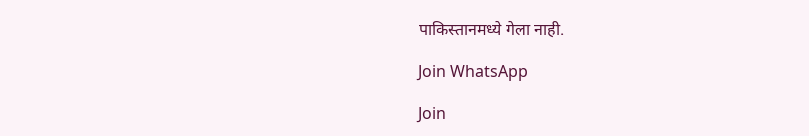पाकिस्तानमध्ये गेला नाही.

Join WhatsApp

Join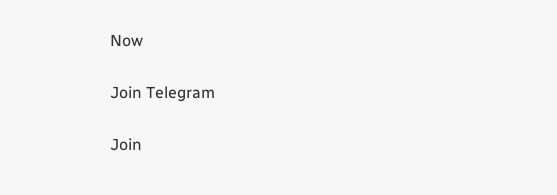Now

Join Telegram

Join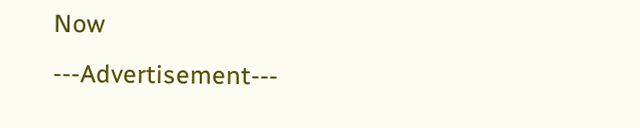Now
---Advertisement---